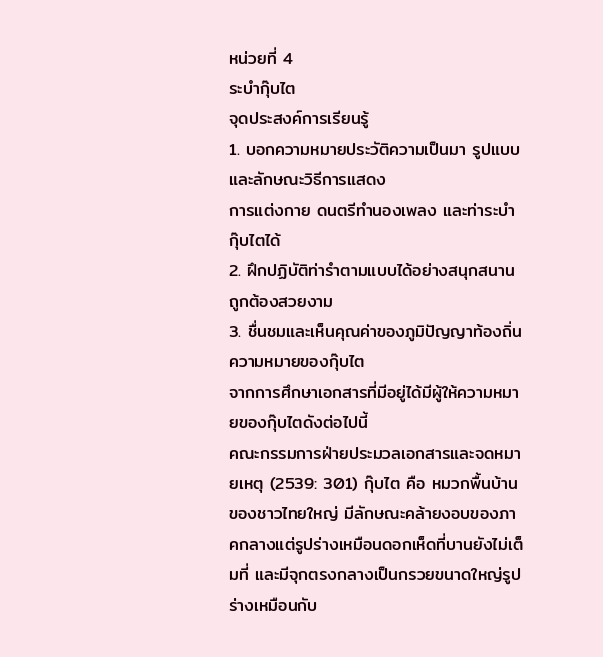หน่วยที่ 4
ระบำกุ๊บไต
จุดประสงค์การเรียนรู้
1. บอกความหมายประวัติความเป็นมา รูปแบบและลักษณะวิธีการแสดง
การแต่งกาย ดนตรีทำนองเพลง และท่าระบำกุ๊บไตได้
2. ฝึกปฏิบัติท่ารำตามแบบได้อย่างสนุกสนานถูกต้องสวยงาม
3. ชื่นชมและเห็นคุณค่าของภูมิปัญญาท้องถิ่น
ความหมายของกุ๊บไต
จากการศึกษาเอกสารที่มีอยู่ได้มีผู้ให้ความหมายของกุ๊บไตดังต่อไปนี้
คณะกรรมการฝ่ายประมวลเอกสารและจดหมายเหตุ (2539: 301) กุ๊บไต คือ หมวกพื้นบ้านของชาวไทยใหญ่ มีลักษณะคล้ายงอบของภาคกลางแต่รูปร่างเหมือนดอกเห็ดที่บานยังไม่เต็มที่ และมีจุกตรงกลางเป็นกรวยขนาดใหญ่รูปร่างเหมือนกับ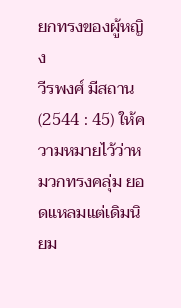ยกทรงของผู้หญิง
วีรพงศ์ มีสถาน (2544 : 45) ให้ความหมายไว้ว่าหมวกทรงคลุ่ม ยอดแหลมแต่เดิมนิยม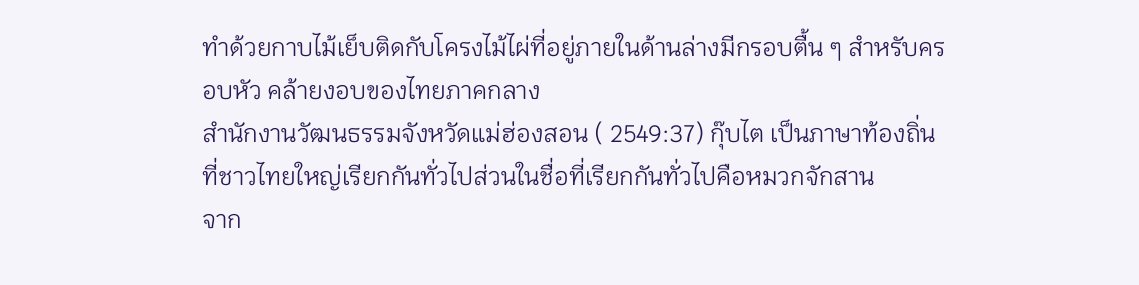ทำด้วยกาบไม้เย็บติดกับโครงไม้ไผ่ที่อยู่ภายในด้านล่างมีกรอบตื้น ๆ สำหรับครอบหัว คล้ายงอบของไทยภาคกลาง
สำนักงานวัฒนธรรมจังหวัดแม่ฮ่องสอน ( 2549:37) กุ๊บไต เป็นภาษาท้องถิ่นที่ชาวไทยใหญ่เรียกกันทั่วไปส่วนในชื่อที่เรียกกันทั่วไปคือหมวกจักสาน
จาก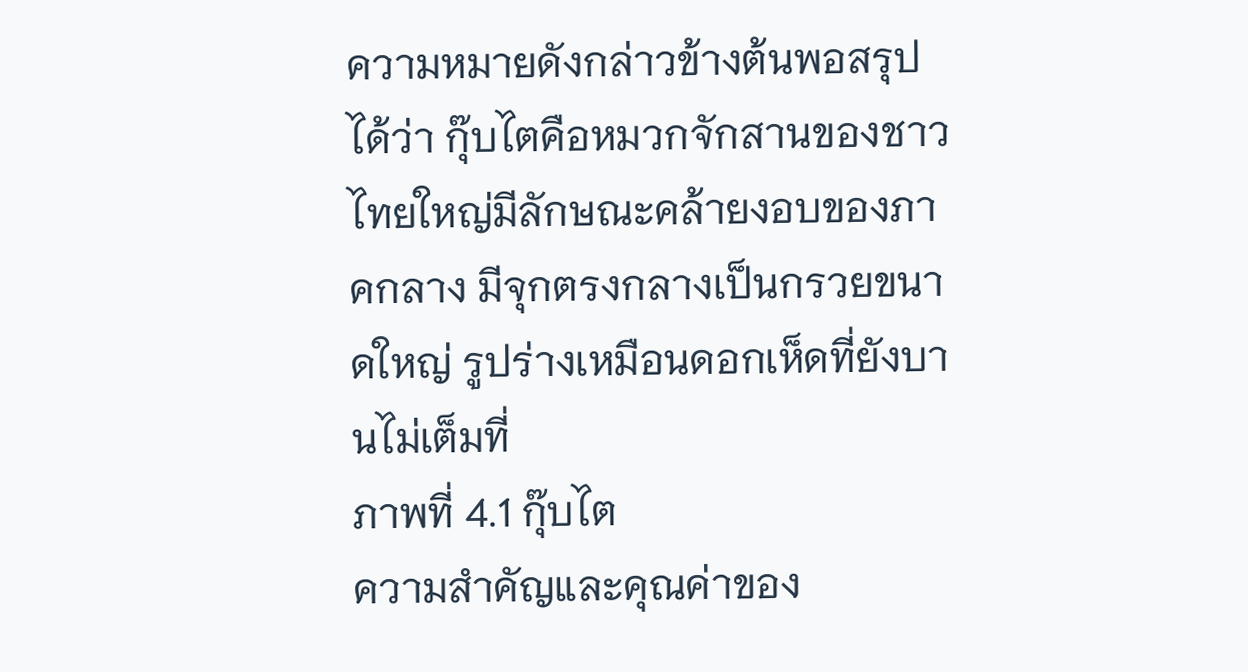ความหมายดังกล่าวข้างต้นพอสรุปได้ว่า กุ๊บไตคือหมวกจักสานของชาวไทยใหญ่มีลักษณะคล้ายงอบของภาคกลาง มีจุกตรงกลางเป็นกรวยขนาดใหญ่ รูปร่างเหมือนดอกเห็ดที่ยังบานไม่เต็มที่
ภาพที่ 4.1 กุ๊บไต
ความสำคัญและคุณค่าของ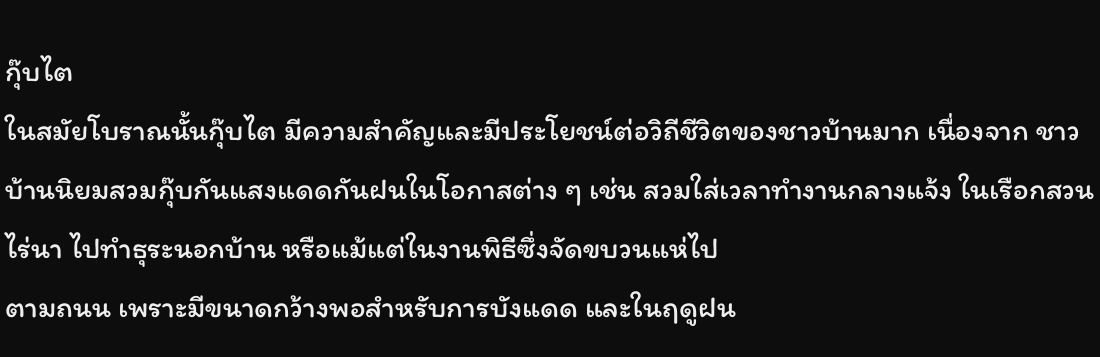กุ๊บไต
ในสมัยโบราณนั้นกุ๊บไต มีความสำคัญและมีประโยชน์ต่อวิถีชีวิตของชาวบ้านมาก เนื่องจาก ชาวบ้านนิยมสวมกุ๊บกันแสงแดดกันฝนในโอกาสต่าง ๆ เช่น สวมใส่เวลาทำงานกลางแจ้ง ในเรือกสวนไร่นา ไปทำธุระนอกบ้าน หรือแม้แต่ในงานพิธีซึ่งจัดขบวนแห่ไป
ตามถนน เพราะมีขนาดกว้างพอสำหรับการบังแดด และในฤดูฝน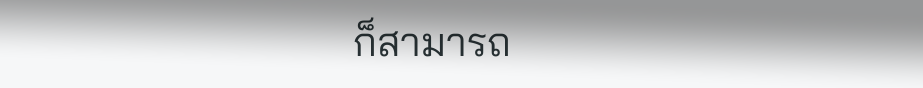ก็สามารถ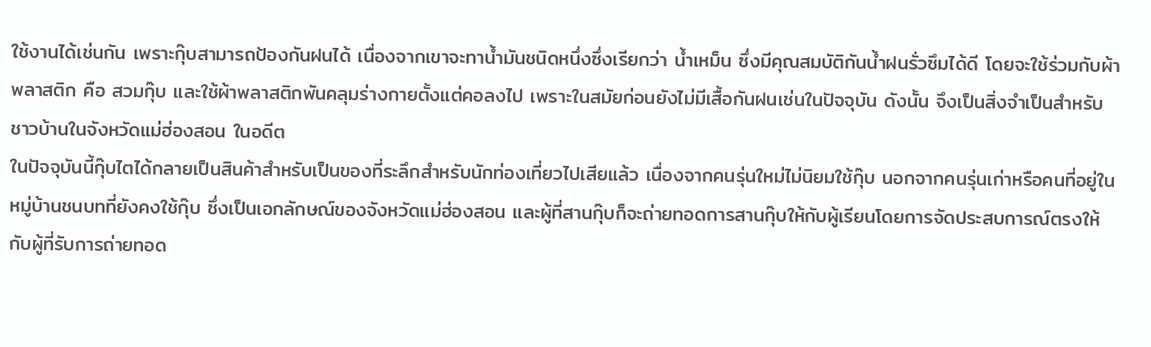ใช้งานได้เช่นกัน เพราะกุ๊บสามารถป้องกันฝนได้ เนื่องจากเขาจะทาน้ำมันชนิดหนึ่งซึ่งเรียกว่า น้ำเหม็น ซึ่งมีคุณสมบัติกันน้ำฝนรั่วซึมได้ดี โดยจะใช้ร่วมกับผ้าพลาสติก คือ สวมกุ๊บ และใช้ผ้าพลาสติกพันคลุมร่างกายตั้งแต่คอลงไป เพราะในสมัยก่อนยังไม่มีเสื้อกันฝนเช่นในปัจจุบัน ดังนั้น จึงเป็นสิ่งจำเป็นสำหรับชาวบ้านในจังหวัดแม่ฮ่องสอน ในอดีต
ในปัจจุบันนี้กุ๊บไตได้กลายเป็นสินค้าสำหรับเป็นของที่ระลึกสำหรับนักท่องเที่ยวไปเสียแล้ว เนื่องจากคนรุ่นใหม่ไม่นิยมใช้กุ๊บ นอกจากคนรุ่นเก่าหรือคนที่อยู่ในหมู่บ้านชนบทที่ยังคงใช้กุ๊บ ซึ่งเป็นเอกลักษณ์ของจังหวัดแม่ฮ่องสอน และผู้ที่สานกุ๊บก็จะถ่ายทอดการสานกุ๊บให้กับผู้เรียนโดยการจัดประสบการณ์ตรงให้กับผู้ที่รับการถ่ายทอด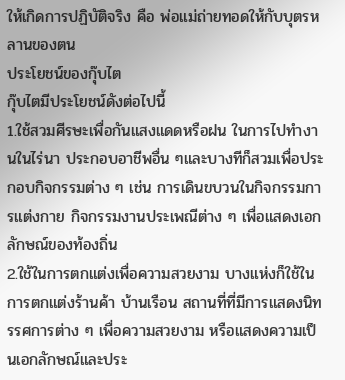ให้เกิดการปฏิบัติจริง คือ พ่อแม่ถ่ายทอดให้กับบุตรหลานของตน
ประโยชน์ของกุ๊บไต
กุ๊บไตมีประโยชน์ดังต่อไปนี้
1.ใช้สวมศีรษะเพื่อกันแสงแดดหรือฝน ในการไปทำงานในไร่นา ประกอบอาชีพอื่น ๆและบางทีก็สวมเพื่อประกอบกิจกรรมต่าง ๆ เช่น การเดินขบวนในกิจกรรมการแต่งกาย กิจกรรมงานประเพณีต่าง ๆ เพื่อแสดงเอกลักษณ์ของท้องถิ่น
2.ใช้ในการตกแต่งเพื่อความสวยงาม บางแห่งก็ใช้ในการตกแต่งร้านค้า บ้านเรือน สถานที่ที่มีการแสดงนิทรรศการต่าง ๆ เพื่อความสวยงาม หรือแสดงความเป็นเอกลักษณ์และประ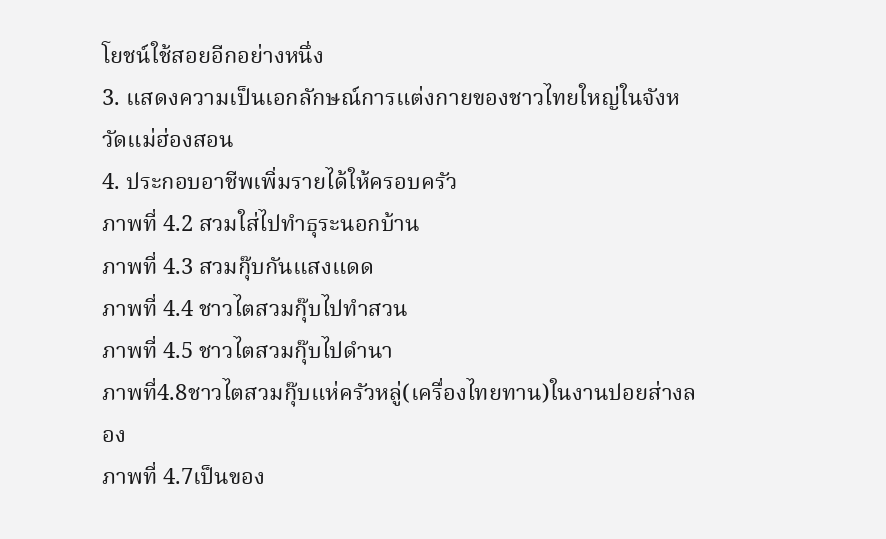โยชน์ใช้สอยอีกอย่างหนึ่ง
3. แสดงความเป็นเอกลักษณ์การแต่งกายของชาวไทยใหญ่ในจังหวัดแม่ฮ่องสอน
4. ประกอบอาชีพเพิ่มรายได้ให้ครอบครัว
ภาพที่ 4.2 สวมใส่ไปทำธุระนอกบ้าน
ภาพที่ 4.3 สวมกุ๊บกันแสงแดด
ภาพที่ 4.4 ชาวไตสวมกุ๊บไปทำสวน
ภาพที่ 4.5 ชาวไตสวมกุ๊บไปดำนา
ภาพที่4.8ชาวไตสวมกุ๊บแห่ครัวหลู่(เครื่องไทยทาน)ในงานปอยส่างลอง
ภาพที่ 4.7เป็นของ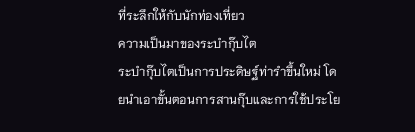ที่ระลึกให้กับนักท่องเที่ยว
ความเป็นมาของระบำกุ๊บไต
ระบำกุ๊บไตเป็นการประดิษฐ์ท่ารำขึ้นใหม่ โดยนำเอาขั้นตอนการสานกุ๊บและการใช้ประโย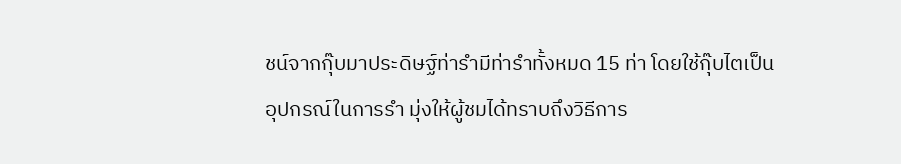ชน์จากกุ๊บมาประดิษฐ์ท่ารำมีท่ารำทั้งหมด 15 ท่า โดยใช้กุ๊บไตเป็นอุปกรณ์ในการรำ มุ่งให้ผู้ชมได้ทราบถึงวิธีการ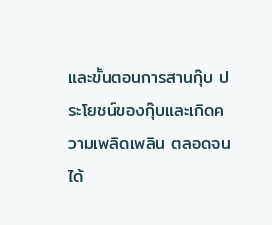และขั้นตอนการสานกุ๊บ ประโยชน์ของกุ๊บและเกิดความเพลิดเพลิน ตลอดจนได้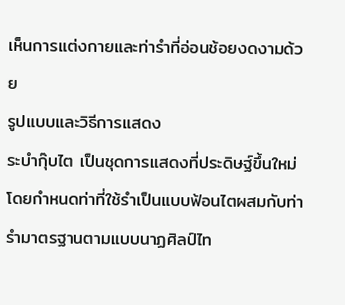เห็นการแต่งกายและท่ารำที่อ่อนช้อยงดงามด้วย
รูปแบบและวิธีการแสดง
ระบำกุ๊บไต เป็นชุดการแสดงที่ประดิษฐ์ขึ้นใหม่โดยกำหนดท่าที่ใช้รำเป็นแบบฟ้อนไตผสมกับท่ารำมาตรฐานตามแบบนาฏศิลป์ไท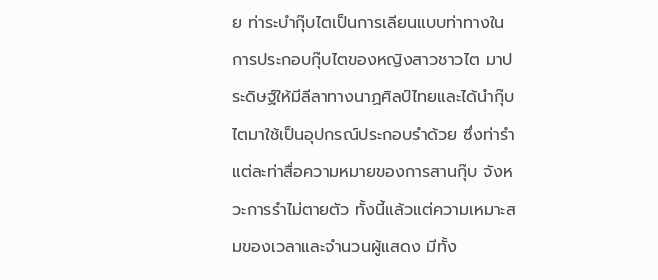ย ท่าระบำกุ๊บไตเป็นการเลียนแบบท่าทางในการประกอบกุ๊บไตของหญิงสาวชาวไต มาประดิษฐ์ให้มีลีลาทางนาฏศิลป์ไทยและได้นำกุ๊บไตมาใช้เป็นอุปกรณ์ประกอบรำด้วย ซึ่งท่ารำแต่ละท่าสื่อความหมายของการสานกุ๊บ จังหวะการรำไม่ตายตัว ทั้งนี้แล้วแต่ความเหมาะสมของเวลาและจำนวนผู้แสดง มีทั้ง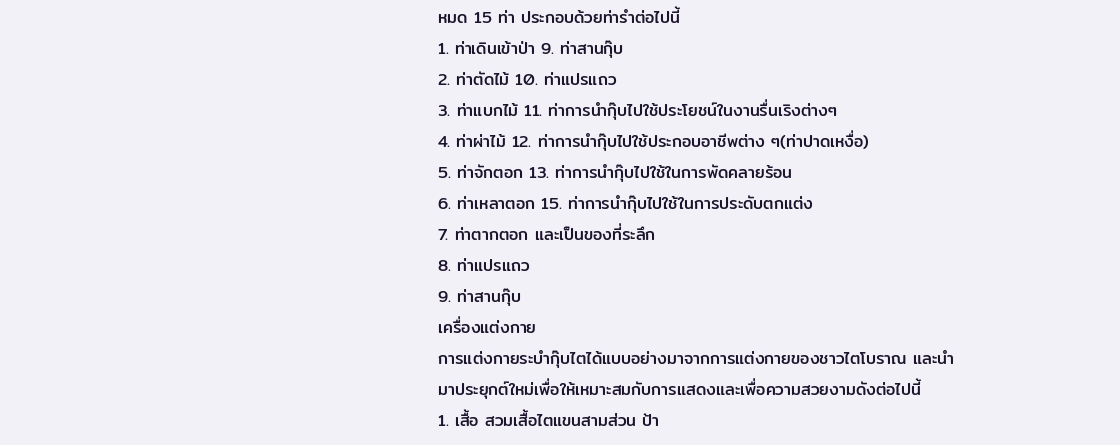หมด 15 ท่า ประกอบด้วยท่ารำต่อไปนี้
1. ท่าเดินเข้าป่า 9. ท่าสานกุ๊บ
2. ท่าตัดไม้ 10. ท่าแปรแถว
3. ท่าแบกไม้ 11. ท่าการนำกุ๊บไปใช้ประโยชน์ในงานรื่นเริงต่างๆ
4. ท่าผ่าไม้ 12. ท่าการนำกุ๊บไปใช้ประกอบอาชีพต่าง ๆ(ท่าปาดเหงื่อ)
5. ท่าจักตอก 13. ท่าการนำกุ๊บไปใช้ในการพัดคลายร้อน
6. ท่าเหลาตอก 15. ท่าการนำกุ๊บไปใช้ในการประดับตกแต่ง
7. ท่าตากตอก และเป็นของที่ระลึก
8. ท่าแปรแถว
9. ท่าสานกุ๊บ
เครื่องแต่งกาย
การแต่งกายระบำกุ๊บไตได้แบบอย่างมาจากการแต่งกายของชาวไตโบราณ และนำมาประยุกต์ใหม่เพื่อให้เหมาะสมกับการแสดงและเพื่อความสวยงามดังต่อไปนี้
1. เสื้อ สวมเสื้อไตแขนสามส่วน ป้า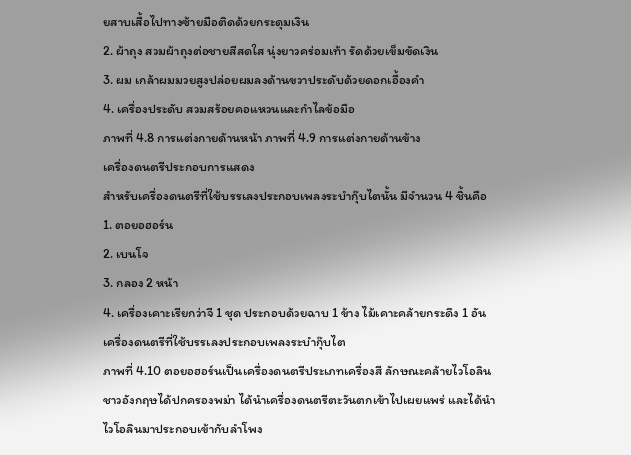ยสาบเสื้อไปทางซ้ายมือติดด้วยกระดุมเงิน
2. ผ้าถุง สวมผ้าถุงต่อชายสีสดใส นุ่งยาวคร่อมเท้า รัดด้วยเข็มขัดเงิน
3. ผม เกล้าผมมวยสูงปล่อยผมลงด้านขวาประดับด้วยดอกเอื้องคำ
4. เครื่องประดับ สวมสร้อยคอแหวนและกำไลข้อมือ
ภาพที่ 4.8 การแต่งกายด้านหน้า ภาพที่ 4.9 การแต่งกายด้านข้าง
เครื่องดนตรีประกอบการแสดง
สำหรับเครื่องดนตรีที่ใช้บรรเลงประกอบเพลงระบำกุ๊บไตนั้น มีจำนวน 4 ชิ้นคือ
1. ตอยอฮอร์น
2. เบนโจ
3. กลอง 2 หน้า
4. เครื่องเคาะเรียกว่าจี 1 ชุด ประกอบด้วยฉาบ 1 ข้าง ไม้เคาะคล้ายกระดึง 1 อัน
เครื่องดนตรีที่ใช้บรรเลงประกอบเพลงระบำกุ๊บไต
ภาพที่ 4.10 ตอยอฮอร์นเป็นเครื่องดนตรีประเภทเครื่องสี ลักษณะคล้ายไวโอลิน
ชาวอังกฤษได้ปกครองพม่า ได้นำเครื่องดนตรีตะวันตกเข้าไปเผยแพร่ และได้นำ
ไวโอลินมาประกอบเข้ากับลำโพง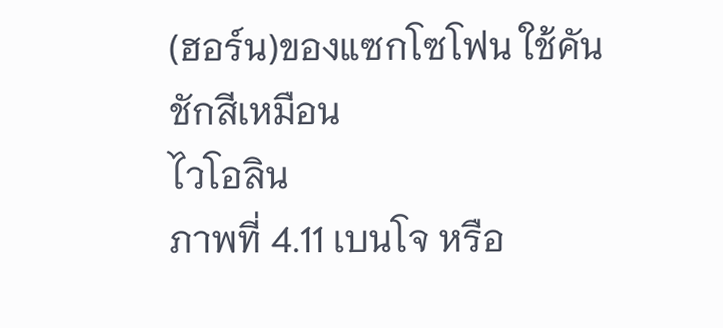(ฮอร์น)ของแซกโซโฟน ใช้คันชักสีเหมือน
ไวโอลิน
ภาพที่ 4.11 เบนโจ หรือ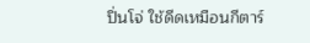ปิ่นโจ่ ใช้ดีดเหมือนกีตาร์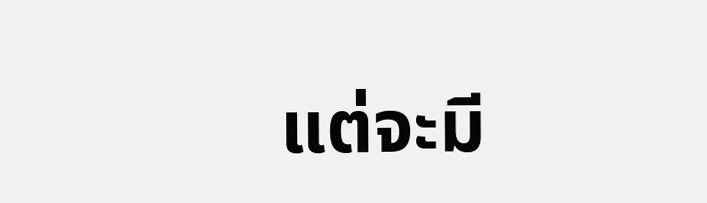แต่จะมี